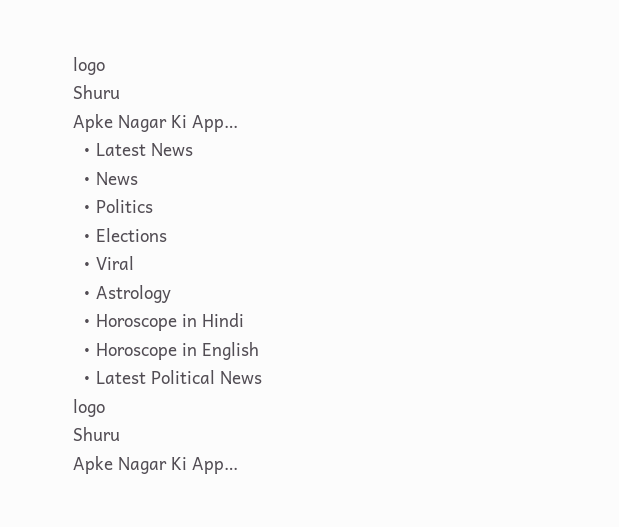logo
Shuru
Apke Nagar Ki App…
  • Latest News
  • News
  • Politics
  • Elections
  • Viral
  • Astrology
  • Horoscope in Hindi
  • Horoscope in English
  • Latest Political News
logo
Shuru
Apke Nagar Ki App…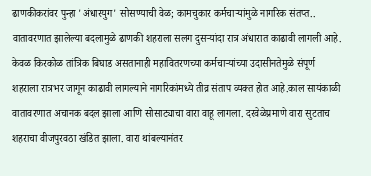ढाणकीकरांवर पुन्हा 'अंधारयुग' सोसण्याची वेळ; कामचुकार कर्मचाऱ्यांमुळे नागरिक संतप्त..  वातावरणात झालेल्या बदलामुळे ढाणकी शहराला सलग दुसऱ्यांदा रात्र अंधारात काढावी लागली आहे. केवळ किरकोळ तांत्रिक बिघाड असतानाही महावितरणच्या कर्मचाऱ्यांच्या उदासीनतेमुळे संपूर्ण शहराला रात्रभर जागून काढावी लागल्याने नागरिकांमध्ये तीव्र संताप व्यक्त होत आहे.काल सायंकाळी वातावरणात अचानक बदल झाला आणि सोसाट्याचा वारा वाहू लागला. दरवेळेप्रमाणे वारा सुटताच शहराचा वीजपुरवठा खंडित झाला. वारा थांबल्यानंतर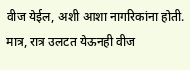वीज येईल, अशी आशा नागरिकांना होती. मात्र, रात्र उलटत येऊनही वीज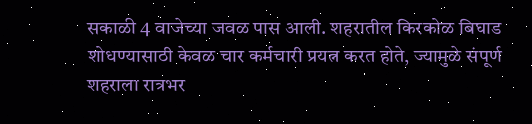सकाळी 4 वाजेच्या जवळ पास आली. शहरातील किरकोळ बिघाड शोधण्यासाठी केवळ चार कर्मचारी प्रयत्न करत होते, ज्यामुळे संपूर्ण शहराला रात्रभर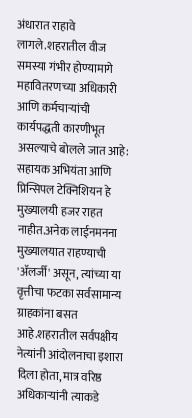अंधारात राहावे लागले.शहरातील वीज समस्या गंभीर होण्यामागे महावितरणच्या अधिकारी आणि कर्मचाऱ्यांची कार्यपद्धती कारणीभूत असल्याचे बोलले जात आहे: सहायक अभियंता आणि प्रिन्सिपल टेक्निशियन हे मुख्यालयी हजर राहत नाहीत.अनेक लाईनमनना मुख्यालयात राहण्याची 'ॲलर्जी' असून, त्यांच्या या वृत्तीचा फटका सर्वसामान्य ग्राहकांना बसत आहे.शहरातील सर्वपक्षीय नेत्यांनी आंदोलनाचा इशारा दिला होता, मात्र वरिष्ठ अधिकाऱ्यांनी त्याकडे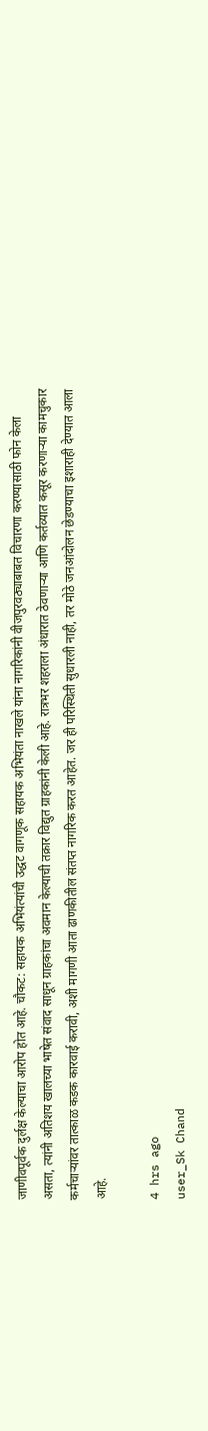जाणीवपूर्वक दुर्लक्ष केल्याचा आरोप होत आहे. चौकट: सहायक अभियंत्यांची उद्धट वागणूक सहायक अभियंता नाखले यांना नागरिकांनी वीजपुरवठ्याबाबत विचारणा करण्यासाठी फोन केला असता, त्यांनी अतिशय खालच्या भाषेत संवाद साधून ग्राहकांचा अवमान केल्याची तक्रार विद्युत ग्राहकांनी केली आहे. रात्रभर शहराला अंधारात ठेवणाऱ्या आणि कर्तव्यात कसूर करणाऱ्या कामचुकार कर्मचाऱ्यांवर तात्काळ कडक कारवाई करावी, अशी मागणी आता ढाणकीतील संतप्त नागरिक करत आहेत. जर ही परिस्थिती सुधारली नाही, तर मोठे जनआंदोलन छेडण्याचा इशाराही देण्यात आला आहे.

4 hrs ago
user_Sk Chand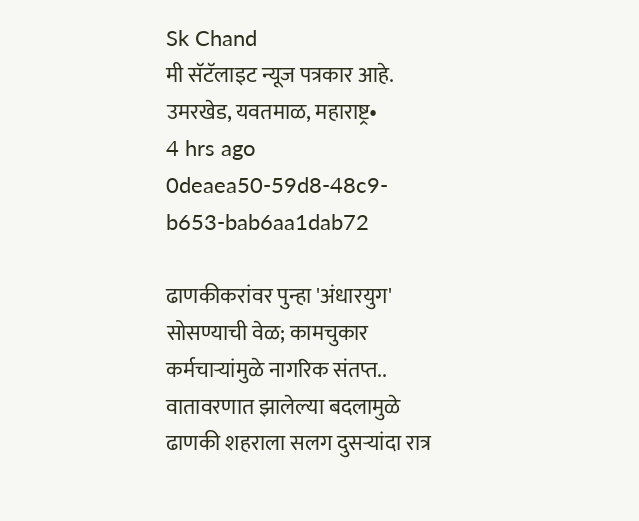Sk Chand
मी सॅटॅलाइट न्यूज पत्रकार आहे. उमरखेड, यवतमाळ, महाराष्ट्र•
4 hrs ago
0deaea50-59d8-48c9-b653-bab6aa1dab72

ढाणकीकरांवर पुन्हा 'अंधारयुग' सोसण्याची वेळ; कामचुकार कर्मचाऱ्यांमुळे नागरिक संतप्त..  वातावरणात झालेल्या बदलामुळे ढाणकी शहराला सलग दुसऱ्यांदा रात्र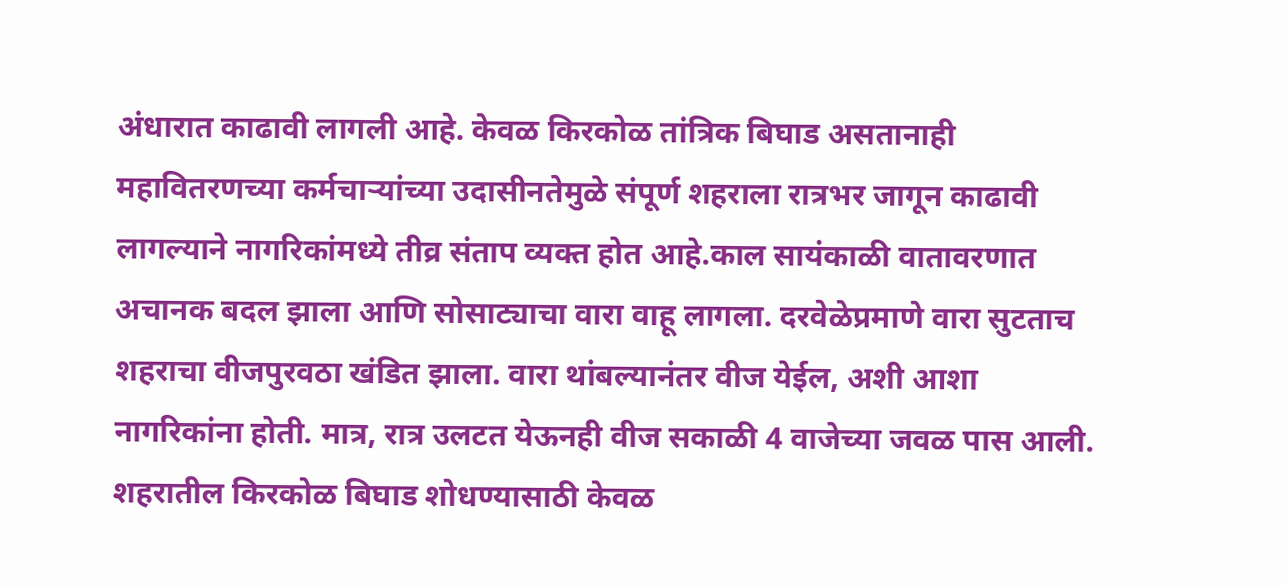अंधारात काढावी लागली आहे. केवळ किरकोळ तांत्रिक बिघाड असतानाही महावितरणच्या कर्मचाऱ्यांच्या उदासीनतेमुळे संपूर्ण शहराला रात्रभर जागून काढावी लागल्याने नागरिकांमध्ये तीव्र संताप व्यक्त होत आहे.काल सायंकाळी वातावरणात अचानक बदल झाला आणि सोसाट्याचा वारा वाहू लागला. दरवेळेप्रमाणे वारा सुटताच शहराचा वीजपुरवठा खंडित झाला. वारा थांबल्यानंतर वीज येईल, अशी आशा नागरिकांना होती. मात्र, रात्र उलटत येऊनही वीज सकाळी 4 वाजेच्या जवळ पास आली. शहरातील किरकोळ बिघाड शोधण्यासाठी केवळ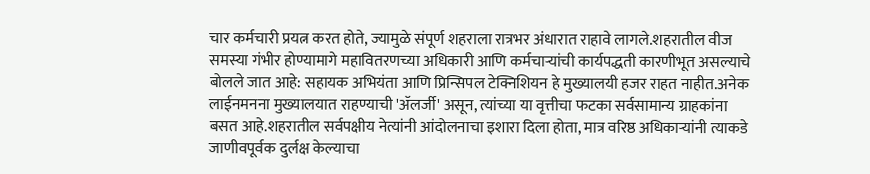चार कर्मचारी प्रयत्न करत होते, ज्यामुळे संपूर्ण शहराला रात्रभर अंधारात राहावे लागले.शहरातील वीज समस्या गंभीर होण्यामागे महावितरणच्या अधिकारी आणि कर्मचाऱ्यांची कार्यपद्धती कारणीभूत असल्याचे बोलले जात आहे: सहायक अभियंता आणि प्रिन्सिपल टेक्निशियन हे मुख्यालयी हजर राहत नाहीत.अनेक लाईनमनना मुख्यालयात राहण्याची 'ॲलर्जी' असून, त्यांच्या या वृत्तीचा फटका सर्वसामान्य ग्राहकांना बसत आहे.शहरातील सर्वपक्षीय नेत्यांनी आंदोलनाचा इशारा दिला होता, मात्र वरिष्ठ अधिकाऱ्यांनी त्याकडे जाणीवपूर्वक दुर्लक्ष केल्याचा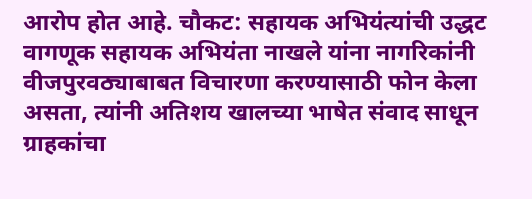आरोप होत आहे. चौकट: सहायक अभियंत्यांची उद्धट वागणूक सहायक अभियंता नाखले यांना नागरिकांनी वीजपुरवठ्याबाबत विचारणा करण्यासाठी फोन केला असता, त्यांनी अतिशय खालच्या भाषेत संवाद साधून ग्राहकांचा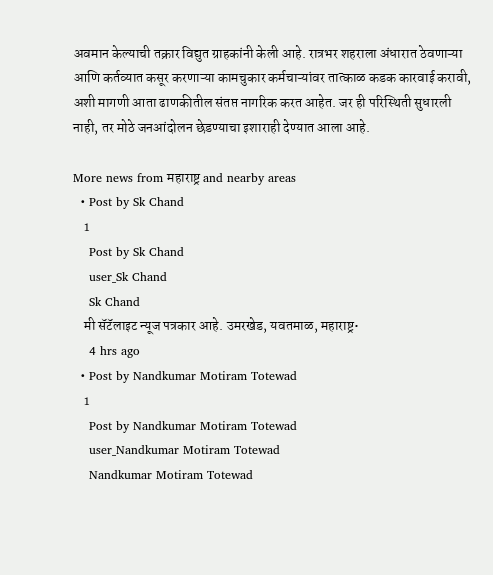अवमान केल्याची तक्रार विद्युत ग्राहकांनी केली आहे. रात्रभर शहराला अंधारात ठेवणाऱ्या आणि कर्तव्यात कसूर करणाऱ्या कामचुकार कर्मचाऱ्यांवर तात्काळ कडक कारवाई करावी, अशी मागणी आता ढाणकीतील संतप्त नागरिक करत आहेत. जर ही परिस्थिती सुधारली नाही, तर मोठे जनआंदोलन छेडण्याचा इशाराही देण्यात आला आहे.

More news from महाराष्ट्र and nearby areas
  • Post by Sk Chand
    1
    Post by Sk Chand
    user_Sk Chand
    Sk Chand
    मी सॅटॅलाइट न्यूज पत्रकार आहे. उमरखेड, यवतमाळ, महाराष्ट्र•
    4 hrs ago
  • Post by Nandkumar Motiram Totewad
    1
    Post by Nandkumar Motiram Totewad
    user_Nandkumar Motiram Totewad
    Nandkumar Motiram Totewad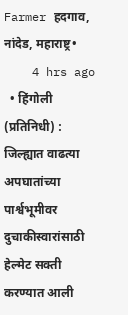Farmer हदगाव, नांदेड, महाराष्ट्र•
    4 hrs ago
  • हिंगोली (प्रतिनिधी) : जिल्ह्यात वाढत्या अपघातांच्या पार्श्वभूमीवर दुचाकीस्वारांसाठी हेल्मेट सक्ती करण्यात आली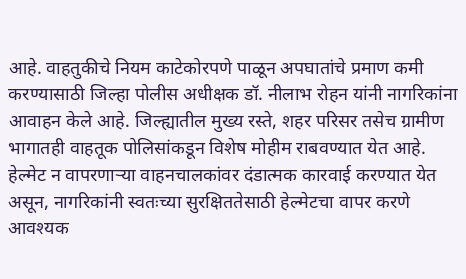आहे. वाहतुकीचे नियम काटेकोरपणे पाळून अपघातांचे प्रमाण कमी करण्यासाठी जिल्हा पोलीस अधीक्षक डॉ. नीलाभ रोहन यांनी नागरिकांना आवाहन केले आहे. जिल्ह्यातील मुख्य रस्ते, शहर परिसर तसेच ग्रामीण भागातही वाहतूक पोलिसांकडून विशेष मोहीम राबवण्यात येत आहे. हेल्मेट न वापरणाऱ्या वाहनचालकांवर दंडात्मक कारवाई करण्यात येत असून, नागरिकांनी स्वतःच्या सुरक्षिततेसाठी हेल्मेटचा वापर करणे आवश्यक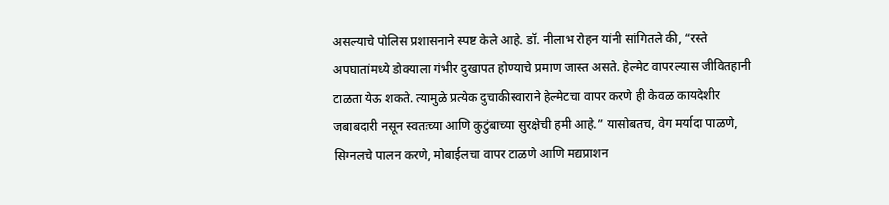असल्याचे पोलिस प्रशासनाने स्पष्ट केले आहे. डॉ. नीलाभ रोहन यांनी सांगितले की, “रस्ते अपघातांमध्ये डोक्याला गंभीर दुखापत होण्याचे प्रमाण जास्त असते. हेल्मेट वापरल्यास जीवितहानी टाळता येऊ शकते. त्यामुळे प्रत्येक दुचाकीस्वाराने हेल्मेटचा वापर करणे ही केवळ कायदेशीर जबाबदारी नसून स्वतःच्या आणि कुटुंबाच्या सुरक्षेची हमी आहे.” यासोबतच, वेग मर्यादा पाळणे, सिग्नलचे पालन करणे, मोबाईलचा वापर टाळणे आणि मद्यप्राशन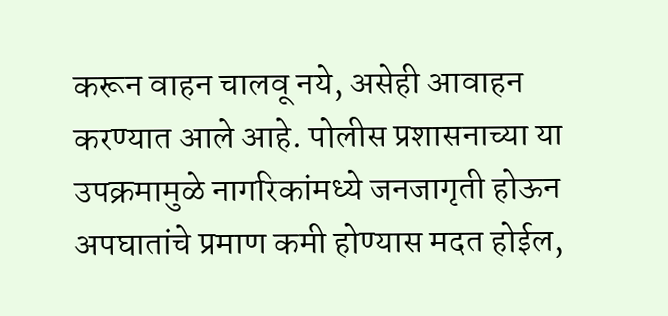करून वाहन चालवू नये, असेही आवाहन करण्यात आले आहे. पोलीस प्रशासनाच्या या उपक्रमामुळे नागरिकांमध्ये जनजागृती होऊन अपघातांचे प्रमाण कमी होण्यास मदत होईल,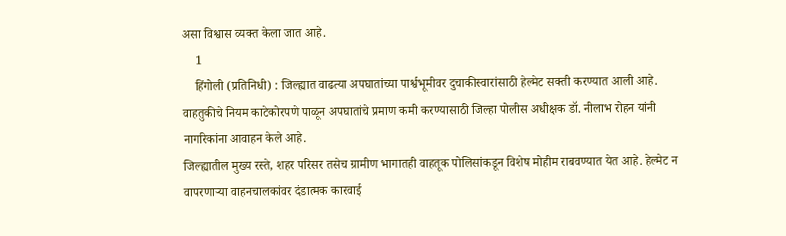असा विश्वास व्यक्त केला जात आहे.
    1
    हिंगोली (प्रतिनिधी) : जिल्ह्यात वाढत्या अपघातांच्या पार्श्वभूमीवर दुचाकीस्वारांसाठी हेल्मेट सक्ती करण्यात आली आहे. वाहतुकीचे नियम काटेकोरपणे पाळून अपघातांचे प्रमाण कमी करण्यासाठी जिल्हा पोलीस अधीक्षक डॉ. नीलाभ रोहन यांनी नागरिकांना आवाहन केले आहे.
जिल्ह्यातील मुख्य रस्ते, शहर परिसर तसेच ग्रामीण भागातही वाहतूक पोलिसांकडून विशेष मोहीम राबवण्यात येत आहे. हेल्मेट न वापरणाऱ्या वाहनचालकांवर दंडात्मक कारवाई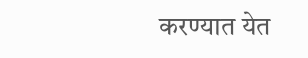करण्यात येत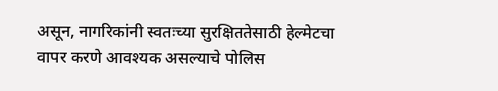असून, नागरिकांनी स्वतःच्या सुरक्षिततेसाठी हेल्मेटचा वापर करणे आवश्यक असल्याचे पोलिस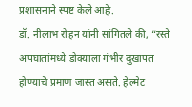प्रशासनाने स्पष्ट केले आहे.
डॉ. नीलाभ रोहन यांनी सांगितले की, “रस्ते अपघातांमध्ये डोक्याला गंभीर दुखापत होण्याचे प्रमाण जास्त असते. हेल्मेट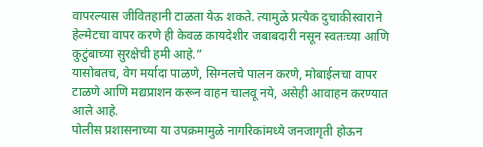वापरल्यास जीवितहानी टाळता येऊ शकते. त्यामुळे प्रत्येक दुचाकीस्वाराने हेल्मेटचा वापर करणे ही केवळ कायदेशीर जबाबदारी नसून स्वतःच्या आणि कुटुंबाच्या सुरक्षेची हमी आहे.”
यासोबतच, वेग मर्यादा पाळणे, सिग्नलचे पालन करणे, मोबाईलचा वापर टाळणे आणि मद्यप्राशन करून वाहन चालवू नये, असेही आवाहन करण्यात आले आहे.
पोलीस प्रशासनाच्या या उपक्रमामुळे नागरिकांमध्ये जनजागृती होऊन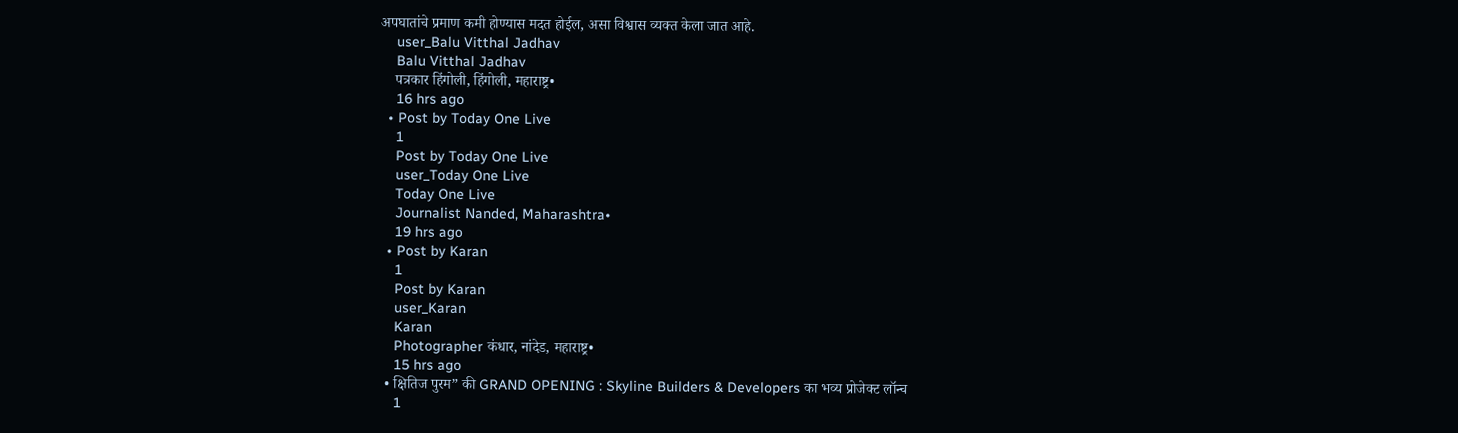अपघातांचे प्रमाण कमी होण्यास मदत होईल, असा विश्वास व्यक्त केला जात आहे.
    user_Balu Vitthal Jadhav
    Balu Vitthal Jadhav
    पत्रकार हिंगोली, हिंगोली, महाराष्ट्र•
    16 hrs ago
  • Post by Today One Live
    1
    Post by Today One Live
    user_Today One Live
    Today One Live
    Journalist Nanded, Maharashtra•
    19 hrs ago
  • Post by Karan
    1
    Post by Karan
    user_Karan
    Karan
    Photographer कंधार, नांदेड, महाराष्ट्र•
    15 hrs ago
  • क्षितिज पुरम” की GRAND OPENING : Skyline Builders & Developers का भव्य प्रोजेक्ट लॉन्च
    1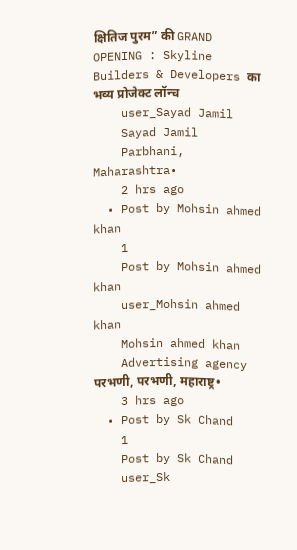क्षितिज पुरम” की GRAND OPENING : Skyline Builders & Developers का भव्य प्रोजेक्ट लॉन्च
    user_Sayad Jamil
    Sayad Jamil
    Parbhani, Maharashtra•
    2 hrs ago
  • Post by Mohsin ahmed khan
    1
    Post by Mohsin ahmed khan
    user_Mohsin ahmed khan
    Mohsin ahmed khan
    Advertising agency परभणी, परभणी, महाराष्ट्र•
    3 hrs ago
  • Post by Sk Chand
    1
    Post by Sk Chand
    user_Sk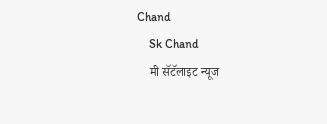Chand
    Sk Chand
    मी सॅटॅलाइट न्यूज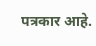पत्रकार आहे.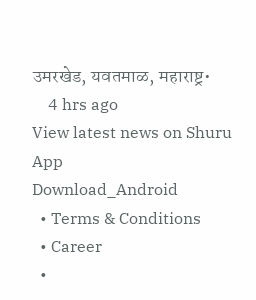उमरखेड, यवतमाळ, महाराष्ट्र•
    4 hrs ago
View latest news on Shuru App
Download_Android
  • Terms & Conditions
  • Career
  •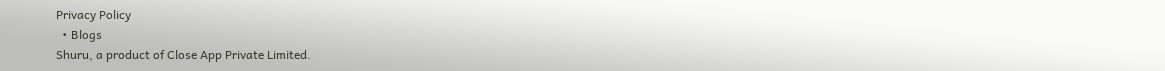Privacy Policy
  • Blogs
Shuru, a product of Close App Private Limited.